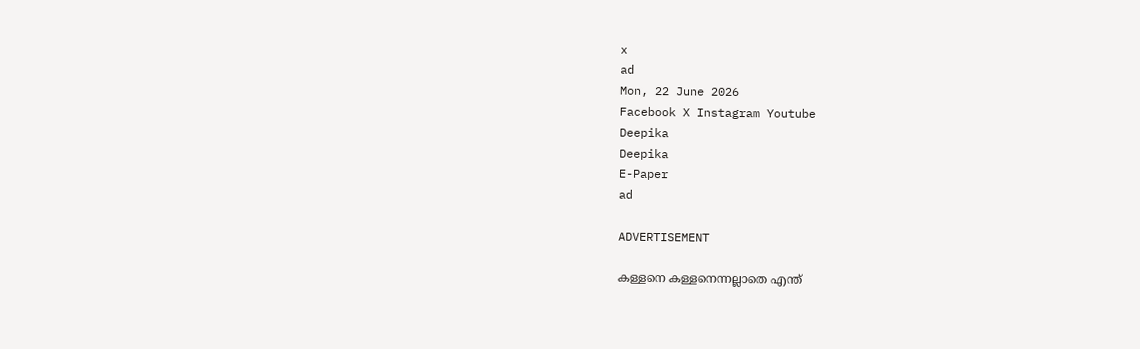x
ad
Mon, 22 June 2026
Facebook X Instagram Youtube
Deepika
Deepika
E-Paper
ad

ADVERTISEMENT

കള്ളനെ കള്ളനെന്നല്ലാതെ എന്ത്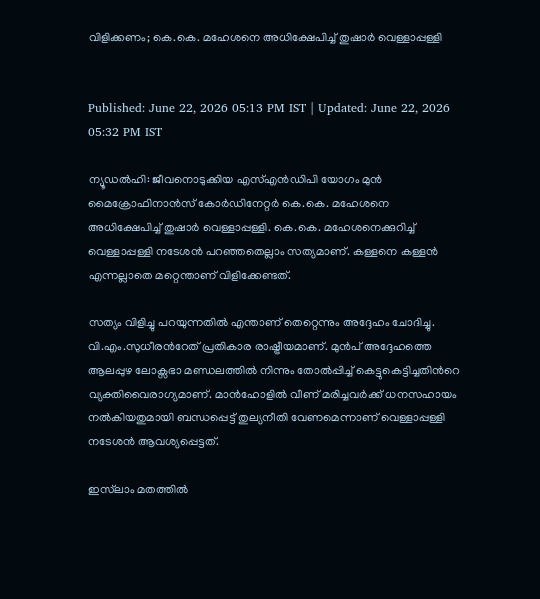വിളിക്കണം; കെ.കെ. മഹേശനെ അധിക്ഷേപിച്ച് തുഷാർ വെള്ളാപ്പള്ളി


Published: June 22, 2026 05:13 PM IST | Updated: June 22, 2026 05:32 PM IST

ന്യൂഡൽഹി: ജീവനൊടുക്കിയ എസ്എൻഡിപി യോഗം മുൻ മൈക്രോഫിനാൻസ് കോർഡിനേറ്റർ കെ.കെ. മഹേശനെ അധിക്ഷേപിച്ച് തുഷാർ വെള്ളാപ്പള്ളി. കെ.കെ. മഹേശനെക്കുറിച്ച് വെള്ളാപ്പള്ളി നടേശൻ പറഞ്ഞതെല്ലാം സത്യമാണ്. കള്ളനെ കള്ളൻ എന്നല്ലാതെ മറ്റെന്താണ് വിളിക്കേണ്ടത്.

സത്യം വിളിച്ചു പറയുന്നതിൽ എന്താണ് തെറ്റെന്നും അദ്ദേഹം ചോദിച്ചു. വി.എം.സുധീരന്‍റേത് പ്രതികാര രാഷ്ട്രീയമാണ്. മുൻപ് അദ്ദേഹത്തെ ആലപ്പുഴ ലോക്സഭാ മണ്ഡലത്തിൽ നിന്നും തോൽപ്പിച്ച് കെട്ടുകെട്ടിച്ചതിന്‍റെ വ്യക്തിവൈരാഗ്യമാണ്. മാൻഹോളിൽ വീണ് മരിച്ചവർക്ക് ധനസഹായം നൽകിയതുമായി ബന്ധപ്പെട്ട് തുല്യനീതി വേണമെന്നാണ് വെള്ളാപ്പള്ളി നടേശൻ ആവശ്യപ്പെട്ടത്.

ഇസ്‌ലാം മതത്തിൽ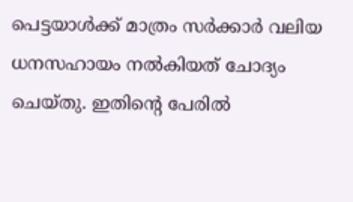പെട്ടയാൾക്ക് മാത്രം സർക്കാർ വലിയ ധനസഹായം നൽകിയത് ചോദ്യം ചെയ്തു. ഇതിന്‍റെ പേരിൽ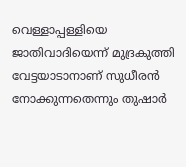വെള്ളാപ്പള്ളിയെ ജാതിവാദിയെന്ന് മുദ്രകുത്തി വേട്ടയാടാനാണ് സുധീരൻ നോക്കുന്നതെന്നും തുഷാർ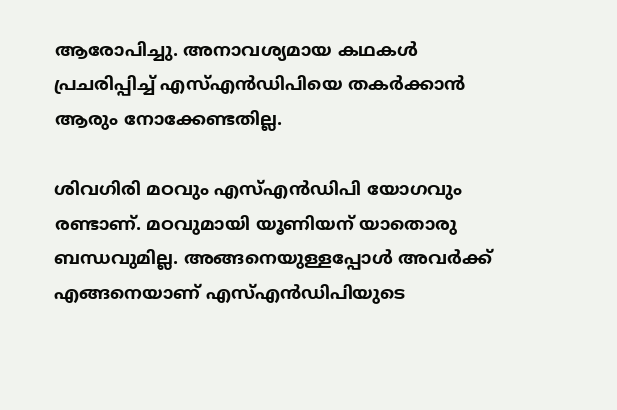ആരോപിച്ചു. അനാവശ്യമായ കഥകൾ പ്രചരിപ്പിച്ച് എസ്എൻഡിപിയെ തകർക്കാൻ ആരും നോക്കേണ്ടതില്ല.

ശിവഗിരി മഠവും എസ്എൻഡിപി യോഗവും രണ്ടാണ്. മഠവുമായി യൂണിയന് യാതൊരു ബന്ധവുമില്ല. അങ്ങനെയുള്ളപ്പോൾ അവർക്ക് എങ്ങനെയാണ് എസ്എൻഡിപിയുടെ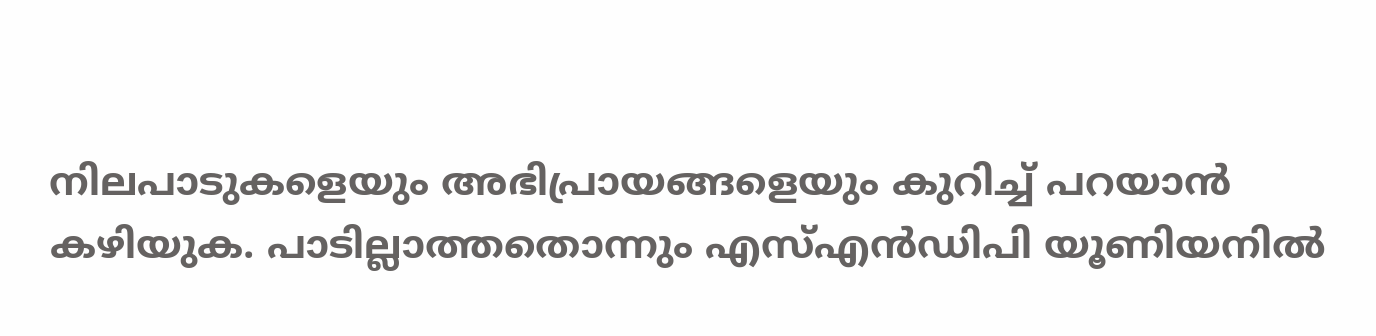നിലപാടുകളെയും അഭിപ്രായങ്ങളെയും കുറിച്ച് പറയാൻ കഴിയുക. പാടില്ലാത്തതൊന്നും എസ്എൻഡിപി യൂണിയനിൽ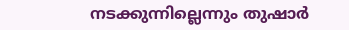നടക്കുന്നില്ലെന്നും തുഷാർ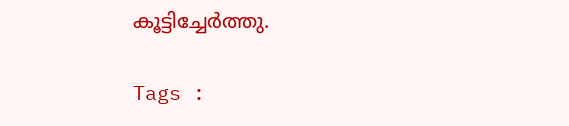കൂട്ടിച്ചേർത്തു.

Tags :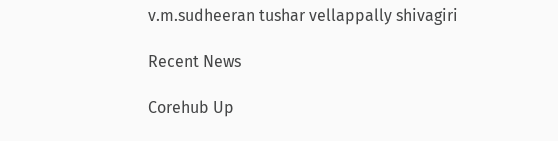v.m.sudheeran tushar vellappally shivagiri

Recent News

Corehub Up